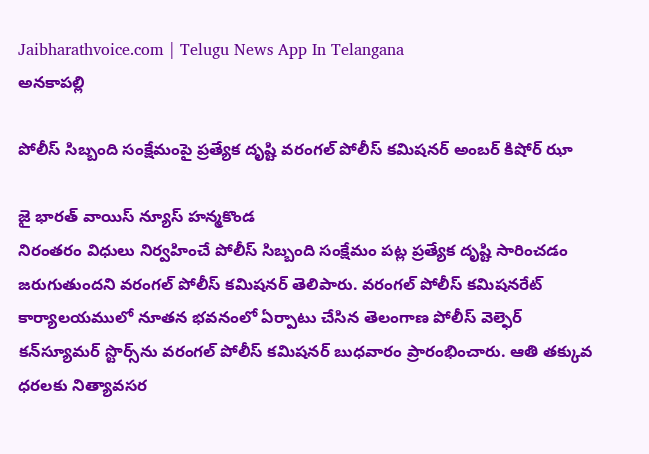Jaibharathvoice.com | Telugu News App In Telangana
అనకాపల్లి

పోలీస్ సిబ్బంది సంక్షేమంపై ప్రత్యేక దృష్టి వరంగల్‌ పోలీస్‌ కమిషనర్‌ అంబర్‌ కిషోర్‌ ఝా

జై భారత్ వాయిస్ న్యూస్ హన్మకొండ
నిరంతరం విధులు నిర్వహించే పోలీస్‌ సిబ్బంది సంక్షేమం పట్ల ప్రత్యేక దృష్టి సారించడం జరుగుతుందని వరంగల్‌ పోలీస్‌ కమిషనర్‌ తెలిపారు. వరంగల్‌ పోలీస్‌ కమిషనరేట్‌ కార్యాలయములో నూతన భవనంలో ఏర్పాటు చేసిన తెలంగాణ పోలీస్‌ వెల్ఫెర్‌ కన్‌స్యూమర్‌ స్టొర్స్‌ను వరంగల్‌ పోలీస్‌ కమిషనర్‌ బుధవారం ప్రారంభించారు. ఆతి తక్కువ ధరలకు నిత్యావసర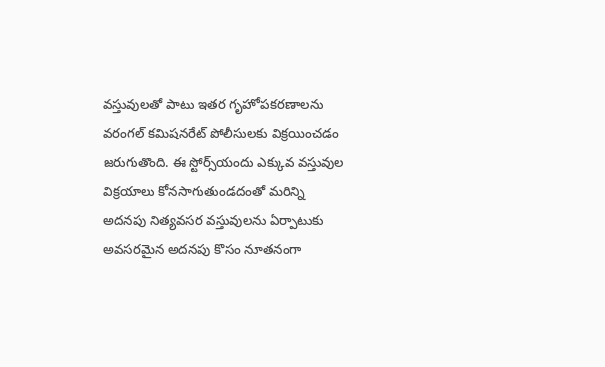వస్తువులతో పాటు ఇతర గృహోపకరణాలను వరంగల్‌ కమిషనరేట్‌ పోలీసులకు విక్రయించడం జరుగుతొంది. ఈ స్టోర్స్‌యందు ఎక్కువ వస్తువుల విక్రయాలు కోనసాగుతుండదంతో మరిన్ని అదనపు నిత్యవసర వస్తువులను ఏర్పాటుకు అవసరమైన అదనపు కొసం నూతనంగా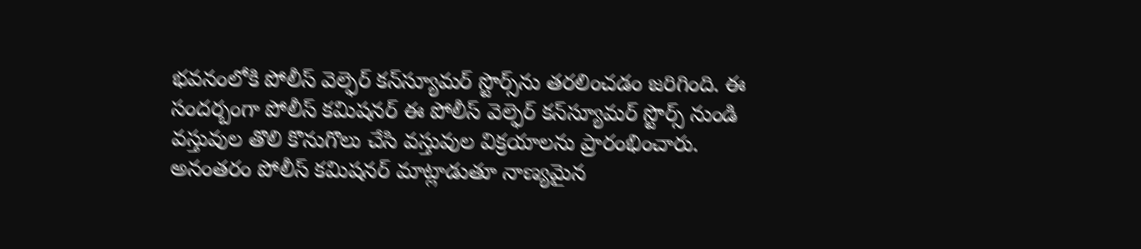భవనంలోకి పోలీస్‌ వెల్ఫెర్‌ కన్‌స్యూమర్‌ స్టొర్స్‌ను తరలించడం జరిగింది. ఈ సందర్బంగా పోలీస్‌ కమిషనర్‌ ఈ పోలీస్‌ వెల్ఫెర్‌ కన్‌స్యూమర్‌ స్టొర్స్‌ నుండి వస్తువుల తొలి కొనుగొలు చేసి వస్తువుల విక్రయాలను ప్రారంభించారు. అనంతరం పోలీస్‌ కమిషనర్‌ మాట్లాడుతూ నాణ్యమైన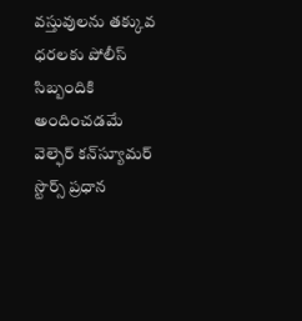వస్తువులను తక్కువ ధరలకు పోలీస్‌ సిబ్బందికి అందించడమే వెల్ఫెర్‌ కన్‌స్యూమర్‌ స్టొర్స్‌ ప్రధాన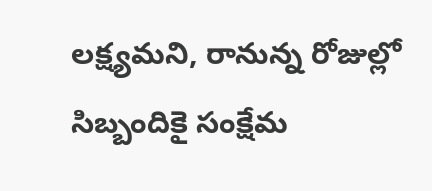లక్ష్యమని, రానున్న రోజుల్లో సిబ్బందికై సంక్షేమ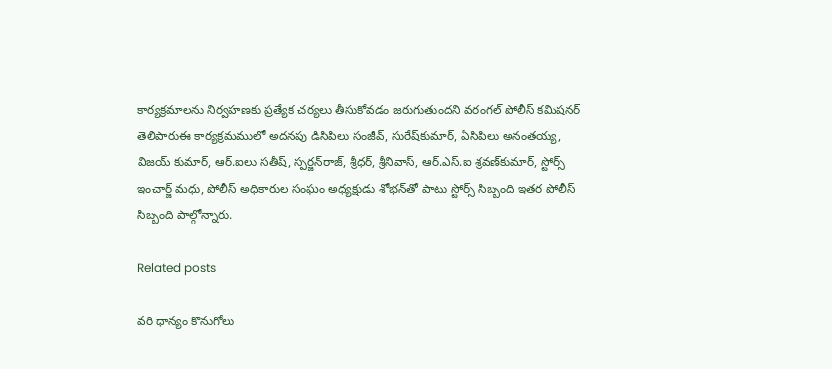కార్యక్రమాలను నిర్వహణకు ప్రత్యేక చర్యలు తీసుకోవడం జరుగుతుందని వరంగల్‌ పోలీస్‌ కమిషనర్‌ తెలిపారుఈ కార్యక్రమములో అదనపు డిసిపిలు సంజీవ్‌, సురేష్‌కుమార్‌, ఏసిపిలు అనంతయ్య, విజయ్‌ కుమార్‌, ఆర్‌.ఐలు సతీష్‌, స్పర్జన్‌రాజ్‌, శ్రీధర్‌, శ్రీనివాస్‌, ఆర్‌.ఎస్‌.ఐ శ్రవణ్‌కుమార్‌, స్టోర్స్‌ ఇంచార్జ్‌ మధు, పోలీస్‌ అధికారుల సంఘం అధ్యక్షుడు శోభన్‌తో పాటు స్టోర్స్‌ సిబ్బంది ఇతర పోలీస్‌ సిబ్బంది పాల్గోన్నారు.

Related posts

వరి ధాన్యం కొనుగోలు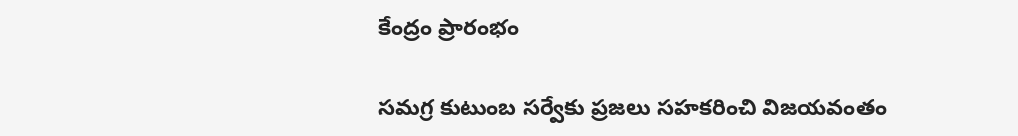కేంద్రం ప్రారంభం

సమగ్ర కుటుంబ సర్వేకు ప్రజలు సహకరించి విజయవంతం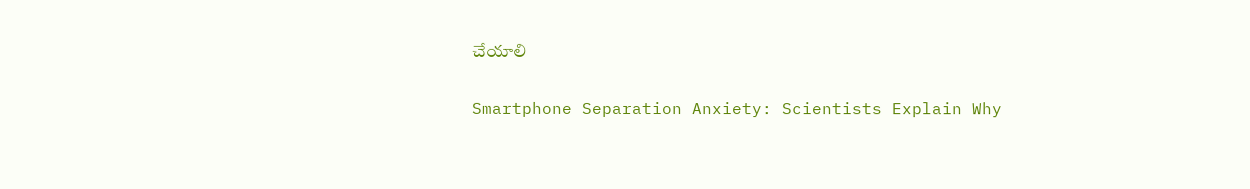చేయాలి

Smartphone Separation Anxiety: Scientists Explain Why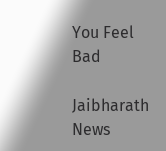You Feel Bad

Jaibharath News